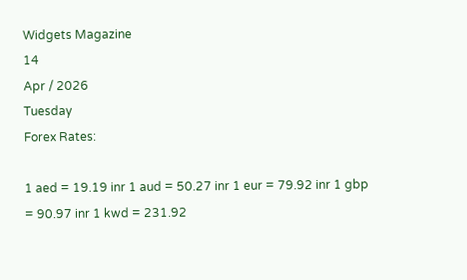Widgets Magazine
14
Apr / 2026
Tuesday
Forex Rates:

1 aed = 19.19 inr 1 aud = 50.27 inr 1 eur = 79.92 inr 1 gbp = 90.97 inr 1 kwd = 231.92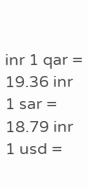inr 1 qar = 19.36 inr 1 sar = 18.79 inr 1 usd =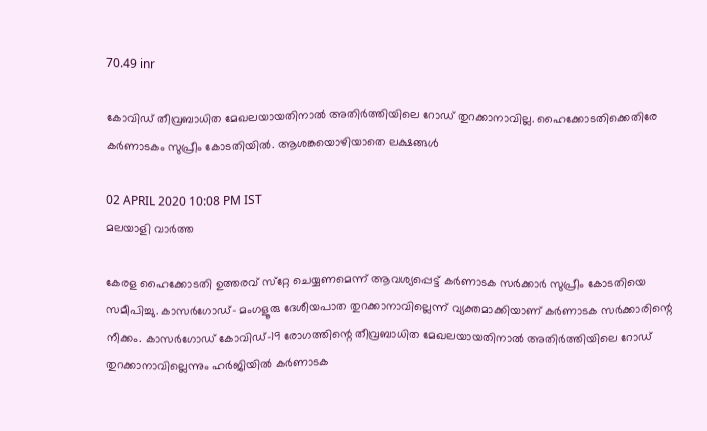70.49 inr

കോവിഡ് തീവ്രബാധിത മേഖലയായതിനാല്‍ അതിര്‍ത്തിയിലെ റോഡ് തുറക്കാനാവില്ല. ഹൈക്കോടതിക്കെതിരേ കര്‍ണാടകം സുപ്രീം കോടതിയില്‍. ആശങ്കയൊഴിയാതെ ലക്ഷങ്ങള്‍

02 APRIL 2020 10:08 PM IST
മലയാളി വാര്‍ത്ത

കേരള ഹൈക്കോടതി ഉത്തരവ് സ്‌റ്റേ ചെയ്യണമെന്ന് ആവശ്യപ്പെട്ട് കര്‍ണാടക സര്‍ക്കാര്‍ സുപ്രീം കോടതിയെ സമീപിച്ചു. കാസര്‍ഗോഡ്- മംഗളൂരു ദേശീയപാത തുറക്കാനാവില്ലെന്ന് വ്യക്തമാക്കിയാണ് കര്‍ണാടക സര്‍ക്കാരിന്റെ നീക്കം. കാസര്‍ഗോഡ് കോവിഡ്-19 രോഗത്തിന്റെ തീവ്രബാധിത മേഖലയായതിനാല്‍ അതിര്‍ത്തിയിലെ റോഡ് തുറക്കാനാവില്ലെന്നും ഹര്‍ജിയില്‍ കര്‍ണാടക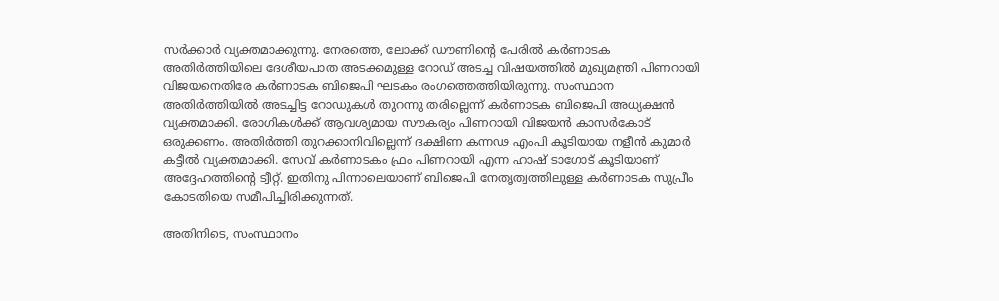സര്‍ക്കാര്‍ വ്യക്തമാക്കുന്നു. നേരത്തെ, ലോക്ക് ഡൗണിന്റെ പേരില്‍ കര്‍ണാടക അതിര്‍ത്തിയിലെ ദേശീയപാത അടക്കമുള്ള റോഡ് അടച്ച വിഷയത്തില്‍ മുഖ്യമന്ത്രി പിണറായി വിജയനെതിരേ കര്‍ണാടക ബിജെപി ഘടകം രംഗത്തെത്തിയിരുന്നു. സംസ്ഥാന അതിര്‍ത്തിയില്‍ അടച്ചിട്ട റോഡുകള്‍ തുറന്നു തരില്ലെന്ന് കര്‍ണാടക ബിജെപി അധ്യക്ഷന്‍ വ്യക്തമാക്കി. രോഗികള്‍ക്ക് ആവശ്യമായ സൗകര്യം പിണറായി വിജയന്‍ കാസര്‍കോട് ഒരുക്കണം. അതിര്‍ത്തി തുറക്കാനിവില്ലെന്ന് ദക്ഷിണ കന്നഢ എംപി കൂടിയായ നളീന്‍ കുമാര്‍ കട്ടീല്‍ വ്യക്തമാക്കി. സേവ് കര്‍ണാടകം ഫ്രം പിണറായി എന്ന ഹാഷ് ടാഗോട് കൂടിയാണ് അദ്ദേഹത്തിന്റെ ട്വീറ്റ്. ഇതിനു പിന്നാലെയാണ് ബിജെപി നേതൃത്വത്തിലുള്ള കര്‍ണാടക സുപ്രീം കോടതിയെ സമീപിച്ചിരിക്കുന്നത്.

അതിനിടെ, സംസ്ഥാനം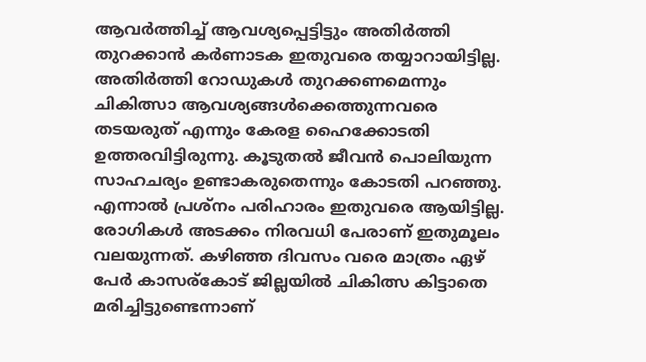ആവര്‍ത്തിച്ച് ആവശ്യപ്പെട്ടിട്ടും അതിര്‍ത്തി തുറക്കാന്‍ കര്‍ണാടക ഇതുവരെ തയ്യാറായിട്ടില്ല. അതിര്‍ത്തി റോഡുകള്‍ തുറക്കണമെന്നും ചികിത്സാ ആവശ്യങ്ങള്‍ക്കെത്തുന്നവരെ തടയരുത് എന്നും കേരള ഹൈക്കോടതി ഉത്തരവിട്ടിരുന്നു. കൂടുതല്‍ ജീവന്‍ പൊലിയുന്ന സാഹചര്യം ഉണ്ടാകരുതെന്നും കോടതി പറഞ്ഞു. എന്നാല്‍ പ്രശ്നം പരിഹാരം ഇതുവരെ ആയിട്ടില്ല. രോഗികള്‍ അടക്കം നിരവധി പേരാണ് ഇതുമൂലം വലയുന്നത്. കഴിഞ്ഞ ദിവസം വരെ മാത്രം ഏഴ് പേര്‍ കാസര്കോട് ജില്ലയില്‍ ചികിത്സ കിട്ടാതെ മരിച്ചിട്ടുണ്ടെന്നാണ്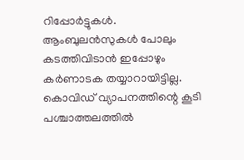റിപ്പോര്‍ട്ടുകള്‍. ആംബുലന്‍സുകള്‍ പോലും കടത്തിവിടാന്‍ ഇപ്പോഴും കര്‍ണാടക തയ്യാറായിട്ടില്ല. കൊവിഡ് വ്യാപനത്തിന്റെ കൂടി പശ്ചാത്തലത്തില്‍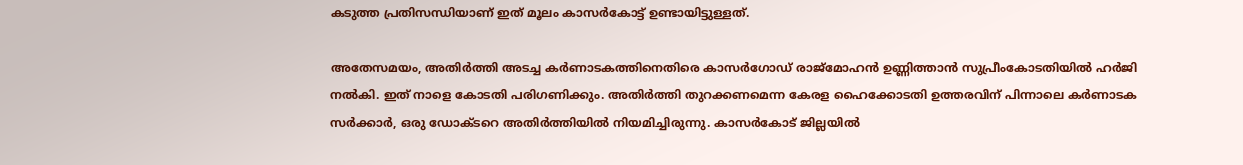കടുത്ത പ്രതിസന്ധിയാണ് ഇത് മൂലം കാസര്‍കോട്ട് ഉണ്ടായിട്ടുള്ളത്.

അതേസമയം, അതിര്‍ത്തി അടച്ച കര്‍ണാടകത്തിനെതിരെ കാസര്‍ഗോഡ് രാജ്മോഹന്‍ ഉണ്ണിത്താന്‍ സുപ്രീംകോടതിയില്‍ ഹര്‍ജി നല്‍കി. ഇത് നാളെ കോടതി പരിഗണിക്കും. അതിര്‍ത്തി തുറക്കണമെന്ന കേരള ഹൈക്കോടതി ഉത്തരവിന് പിന്നാലെ കര്‍ണാടക സര്‍ക്കാര്‍, ഒരു ഡോക്ടറെ അതിര്‍ത്തിയില്‍ നിയമിച്ചിരുന്നു. കാസര്‍കോട് ജില്ലയില്‍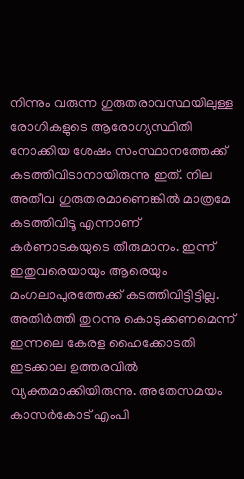നിന്നും വരുന്ന ഗുരുതരാവസ്ഥയിലുള്ള രോഗികളുടെ ആരോഗ്യസ്ഥിതി നോക്കിയ ശേഷം സംസ്ഥാനത്തേക്ക് കടത്തിവിടാനായിരുന്നു ഇത്. നില അതീവ ഗുരുതരമാണെങ്കില്‍ മാത്രമേ കടത്തിവിടൂ എന്നാണ് കര്‍ണാടകയുടെ തീരുമാനം. ഇന്ന് ഇതുവരെയായും ആരെയും മംഗലാപുരത്തേക്ക് കടത്തിവിട്ടിട്ടില്ല. അതിര്‍ത്തി തുറന്നു കൊടുക്കണമെന്ന് ഇന്നലെ കേരള ഹൈക്കോടതി ഇടക്കാല ഉത്തരവില്‍ വ്യക്തമാക്കിയിരുന്നു. അതേസമയം കാസര്‍കോട് എംപി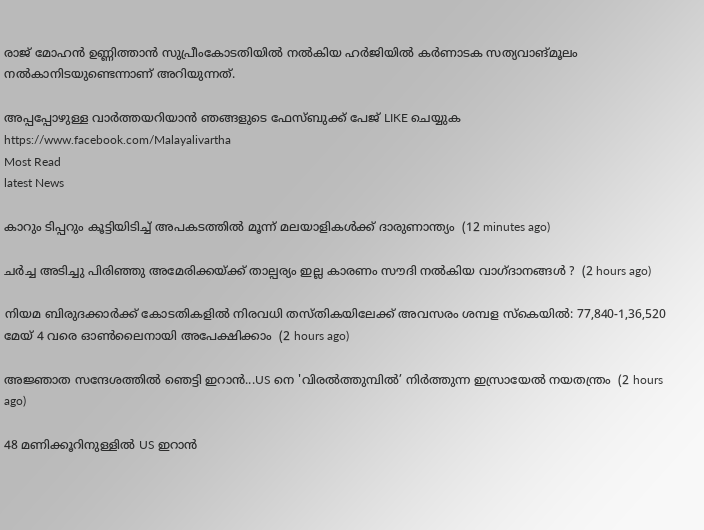രാജ് മോഹന്‍ ഉണ്ണിത്താന്‍ സുപ്രീംകോടതിയില്‍ നല്‍കിയ ഹര്‍ജിയില്‍ കര്‍ണാടക സത്യവാങ്മൂലം നല്‍കാനിടയുണ്ടെന്നാണ് അറിയുന്നത്.

അപ്പപ്പോഴുള്ള വാര്‍ത്തയറിയാന്‍ ഞങ്ങളുടെ ഫേസ്‌ബുക്ക്‌ പേജ് LIKE ചെയ്യുക
https://www.facebook.com/Malayalivartha
Most Read
latest News

കാറും ടിപ്പറും കൂട്ടിയിടിച്ച് അപകടത്തില്‍ മൂന്ന് മലയാളികള്‍ക്ക് ദാരുണാന്ത്യം  (12 minutes ago)

ചർച്ച അടിച്ചു പിരിഞ്ഞു അമേരിക്കയ്ക്ക് താല്പര്യം ഇല്ല കാരണം സൗദി നൽകിയ വാഗ്ദാനങ്ങൾ ?  (2 hours ago)

നിയമ ബിരുദക്കാർക്ക് കോടതികളിൽ നിരവധി തസ്തികയിലേക്ക് അവസരം ശമ്പള സ്കെയിൽ: 77,840-1,36,520 മേയ് 4 വരെ ഓൺലൈനായി അപേക്ഷിക്കാം  (2 hours ago)

അജ്ഞാത സന്ദേശത്തിൽ ഞെട്ടി ഇറാൻ...US നെ 'വിരൽത്തുമ്പിൽ’ നിർത്തുന്ന ഇസ്രായേൽ നയതന്ത്രം  (2 hours ago)

48 മണിക്കൂറിനുള്ളില്‍ US ഇറാന്‍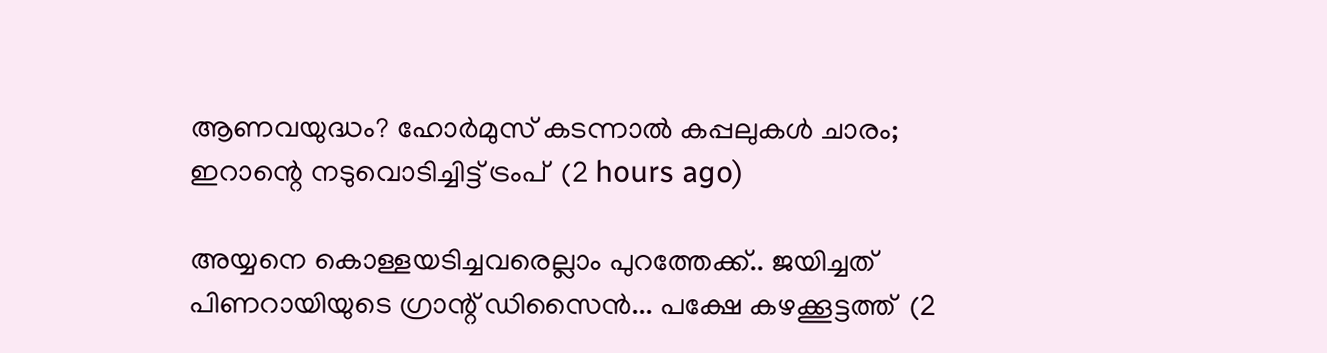ആണവയുദ്ധം? ഹോര്‍മുസ് കടന്നാല്‍ കപ്പലുകള്‍ ചാരം; ഇറാന്റെ നടുവൊടിച്ചിട്ട് ട്രംപ്  (2 hours ago)

അയ്യനെ കൊള്ളയടിച്ചവരെല്ലാം പുറത്തേക്ക്.. ജയിച്ചത് പിണറായിയുടെ ഗ്രാന്റ് ഡിസൈൻ... പക്ഷേ കഴക്കൂട്ടത്ത്  (2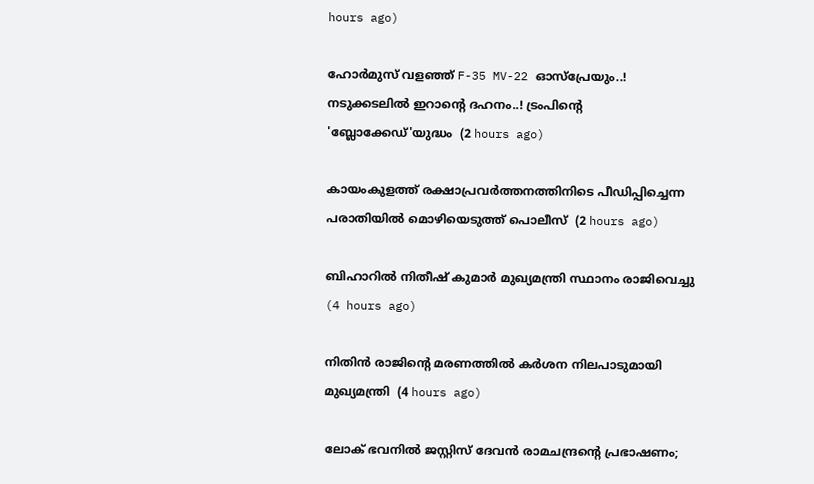hours ago)

ഹോര്‍മുസ് വളഞ്ഞ് F-35 MV-22 ഓസ്പ്രേയും..! നടുക്കടലിൽ ഇറാന്റെ ദഹനം..! ട്രംപിന്റെ 'ബ്ലോക്കേഡ്'യുദ്ധം  (2 hours ago)

കായംകുളത്ത് രക്ഷാപ്രവര്‍ത്തനത്തിനിടെ പീഡിപ്പിച്ചെന്ന പരാതിയില്‍ മൊഴിയെടുത്ത് പൊലീസ്  (2 hours ago)

ബിഹാറില്‍ നിതീഷ് കുമാര്‍ മുഖ്യമന്ത്രി സ്ഥാനം രാജിവെച്ചു  (4 hours ago)

നിതിന്‍ രാജിന്റെ മരണത്തില്‍ കര്‍ശന നിലപാടുമായി മുഖ്യമന്ത്രി  (4 hours ago)

ലോക് ഭവനിൽ ജസ്റ്റിസ്‌ ദേവൻ രാമചന്ദ്രന്റെ പ്രഭാഷണം;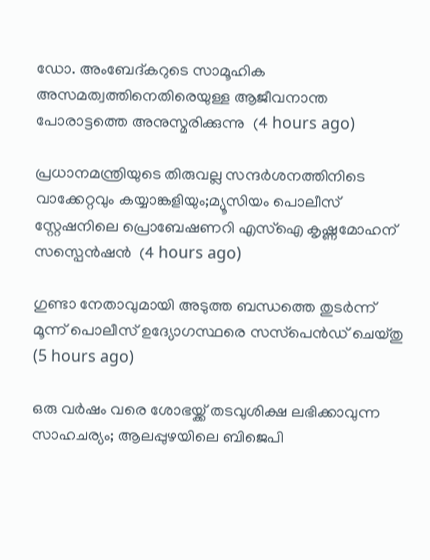ഡോ. അംബേദ്കറുടെ സാമൂഹിക അസമത്വത്തിനെതിരെയുള്ള ആജീവനാന്ത പോരാട്ടത്തെ അനുസ്മരിക്കുന്നു  (4 hours ago)

പ്രധാനമന്ത്രിയുടെ തിരുവല്ല സന്ദർശനത്തിനിടെ വാക്കേറ്റവും കയ്യാങ്കളിയും;മ്യൂസിയം പൊലീസ് സ്റ്റേഷനിലെ പ്രൊബേഷണറി എസ്ഐ കൃഷ്ണമോഹന് സസ്പെൻഷൻ  (4 hours ago)

ഗുണ്ടാ നേതാവുമായി അടുത്ത ബന്ധത്തെ തുടര്‍ന്ന് മൂന്ന് പൊലീസ് ഉദ്യോഗസ്ഥരെ സസ്‌പെന്‍ഡ് ചെയ്തു  (5 hours ago)

ഒരു വര്‍ഷം വരെ ശോഭയ്ക്ക് തടവുശിക്ഷ ലഭിക്കാവുന്ന സാഹചര്യം; ആലപ്പുഴയിലെ ബിജെപി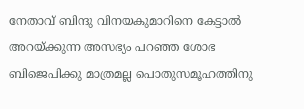നേതാവ് ബിന്ദു വിനയകുമാറിനെ കേട്ടാല്‍ അറയ്ക്കുന്ന അസഭ്യം പറഞ്ഞ ശോഭ ബിജെപിക്കു മാത്രമല്ല പൊതുസമൂഹത്തിനു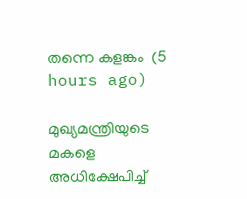തന്നെ കളങ്കം  (5 hours ago)

മുഖ്യമന്ത്രിയുടെ മകളെ അധിക്ഷേപിച്ച്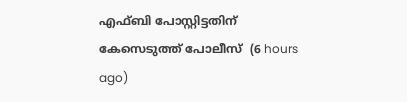എഫ്ബി പോസ്റ്റിട്ടതിന് കേസെടുത്ത് പോലീസ്  (6 hours ago)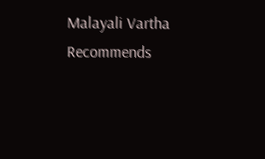Malayali Vartha Recommends